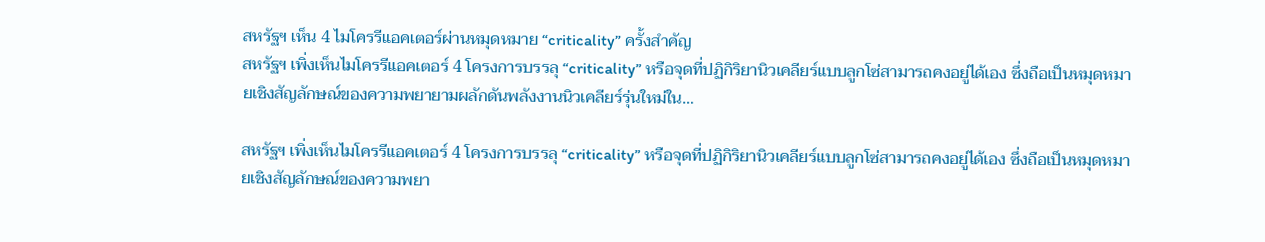สหรัฐฯ เห็น 4 ไมโครรีแอคเตอร์ผ่านหมุดหมาย “criticality” ครั้งสำคัญ
สหรัฐฯ เพิ่งเห็นไมโครรีแอคเตอร์ 4 โครงการบรรลุ “criticality” หรือจุดที่ปฏิกิริยานิวเคลียร์แบบลูกโซ่สามารถคงอยู่ได้เอง ซึ่งถือเป็นหมุดหมายเชิงสัญลักษณ์ของความพยายามผลักดันพลังงานนิวเคลียร์รุ่นใหม่ใน…

สหรัฐฯ เพิ่งเห็นไมโครรีแอคเตอร์ 4 โครงการบรรลุ “criticality” หรือจุดที่ปฏิกิริยานิวเคลียร์แบบลูกโซ่สามารถคงอยู่ได้เอง ซึ่งถือเป็นหมุดหมายเชิงสัญลักษณ์ของความพยา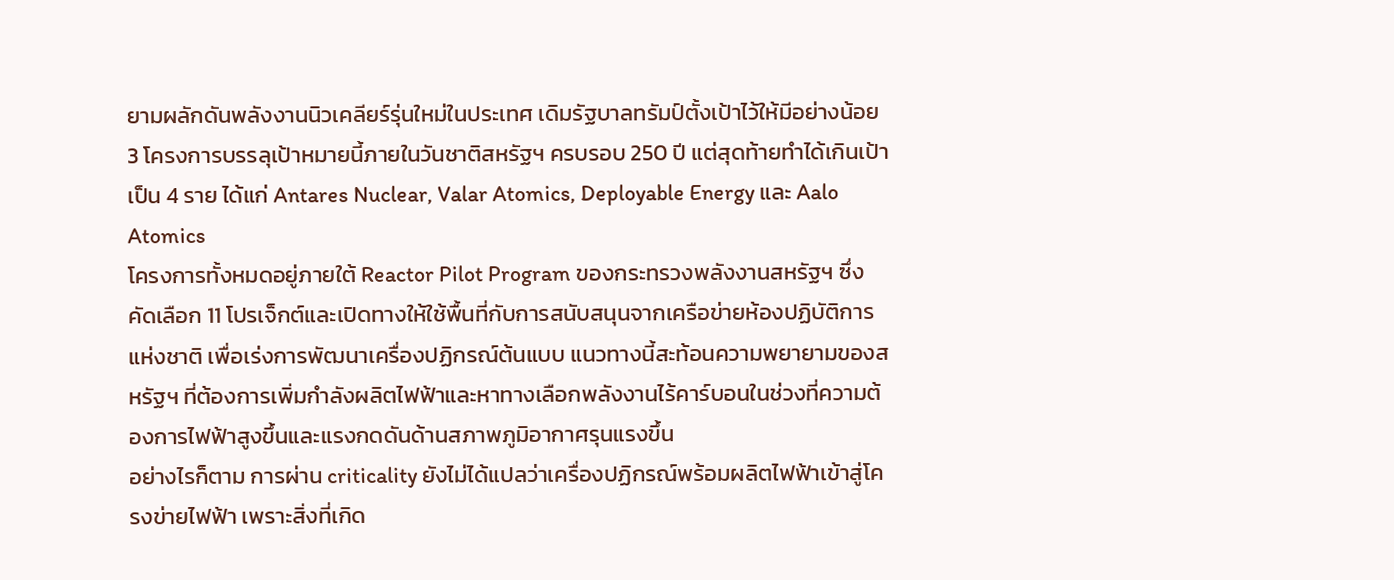ยามผลักดันพลังงานนิวเคลียร์รุ่นใหม่ในประเทศ เดิมรัฐบาลทรัมป์ตั้งเป้าไว้ให้มีอย่างน้อย 3 โครงการบรรลุเป้าหมายนี้ภายในวันชาติสหรัฐฯ ครบรอบ 250 ปี แต่สุดท้ายทำได้เกินเป้าเป็น 4 ราย ได้แก่ Antares Nuclear, Valar Atomics, Deployable Energy และ Aalo Atomics
โครงการทั้งหมดอยู่ภายใต้ Reactor Pilot Program ของกระทรวงพลังงานสหรัฐฯ ซึ่งคัดเลือก 11 โปรเจ็กต์และเปิดทางให้ใช้พื้นที่กับการสนับสนุนจากเครือข่ายห้องปฏิบัติการแห่งชาติ เพื่อเร่งการพัฒนาเครื่องปฏิกรณ์ต้นแบบ แนวทางนี้สะท้อนความพยายามของสหรัฐฯ ที่ต้องการเพิ่มกำลังผลิตไฟฟ้าและหาทางเลือกพลังงานไร้คาร์บอนในช่วงที่ความต้องการไฟฟ้าสูงขึ้นและแรงกดดันด้านสภาพภูมิอากาศรุนแรงขึ้น
อย่างไรก็ตาม การผ่าน criticality ยังไม่ได้แปลว่าเครื่องปฏิกรณ์พร้อมผลิตไฟฟ้าเข้าสู่โครงข่ายไฟฟ้า เพราะสิ่งที่เกิด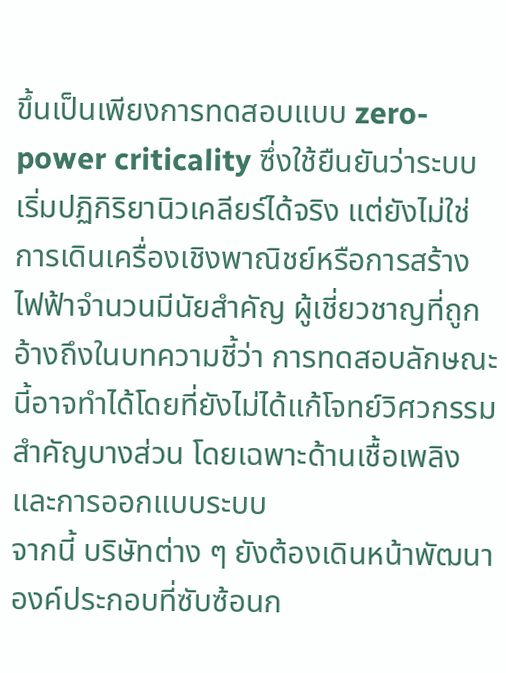ขึ้นเป็นเพียงการทดสอบแบบ zero-power criticality ซึ่งใช้ยืนยันว่าระบบเริ่มปฏิกิริยานิวเคลียร์ได้จริง แต่ยังไม่ใช่การเดินเครื่องเชิงพาณิชย์หรือการสร้างไฟฟ้าจำนวนมีนัยสำคัญ ผู้เชี่ยวชาญที่ถูกอ้างถึงในบทความชี้ว่า การทดสอบลักษณะนี้อาจทำได้โดยที่ยังไม่ได้แก้โจทย์วิศวกรรมสำคัญบางส่วน โดยเฉพาะด้านเชื้อเพลิงและการออกแบบระบบ
จากนี้ บริษัทต่าง ๆ ยังต้องเดินหน้าพัฒนาองค์ประกอบที่ซับซ้อนก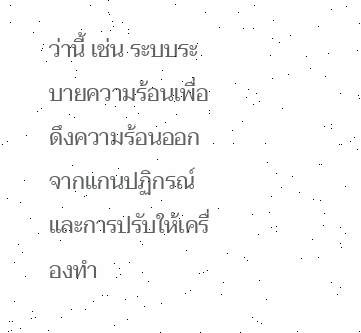ว่านี้ เช่น ระบบระบายความร้อนเพื่อดึงความร้อนออกจากแกนปฏิกรณ์ และการปรับให้เครื่องทำ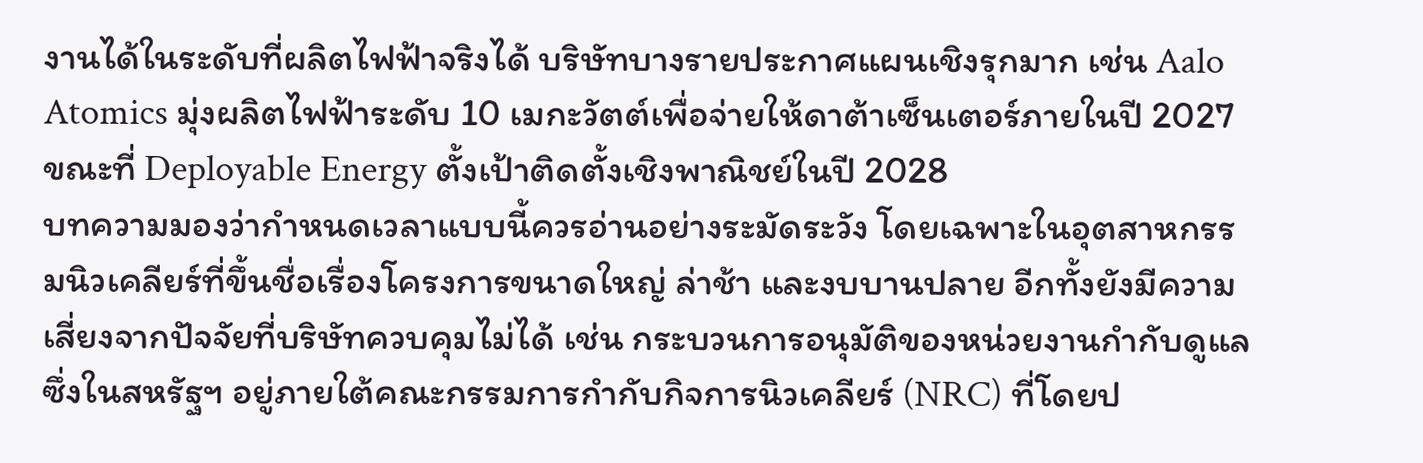งานได้ในระดับที่ผลิตไฟฟ้าจริงได้ บริษัทบางรายประกาศแผนเชิงรุกมาก เช่น Aalo Atomics มุ่งผลิตไฟฟ้าระดับ 10 เมกะวัตต์เพื่อจ่ายให้ดาต้าเซ็นเตอร์ภายในปี 2027 ขณะที่ Deployable Energy ตั้งเป้าติดตั้งเชิงพาณิชย์ในปี 2028
บทความมองว่ากำหนดเวลาแบบนี้ควรอ่านอย่างระมัดระวัง โดยเฉพาะในอุตสาหกรรมนิวเคลียร์ที่ขึ้นชื่อเรื่องโครงการขนาดใหญ่ ล่าช้า และงบบานปลาย อีกทั้งยังมีความเสี่ยงจากปัจจัยที่บริษัทควบคุมไม่ได้ เช่น กระบวนการอนุมัติของหน่วยงานกำกับดูแล ซึ่งในสหรัฐฯ อยู่ภายใต้คณะกรรมการกำกับกิจการนิวเคลียร์ (NRC) ที่โดยป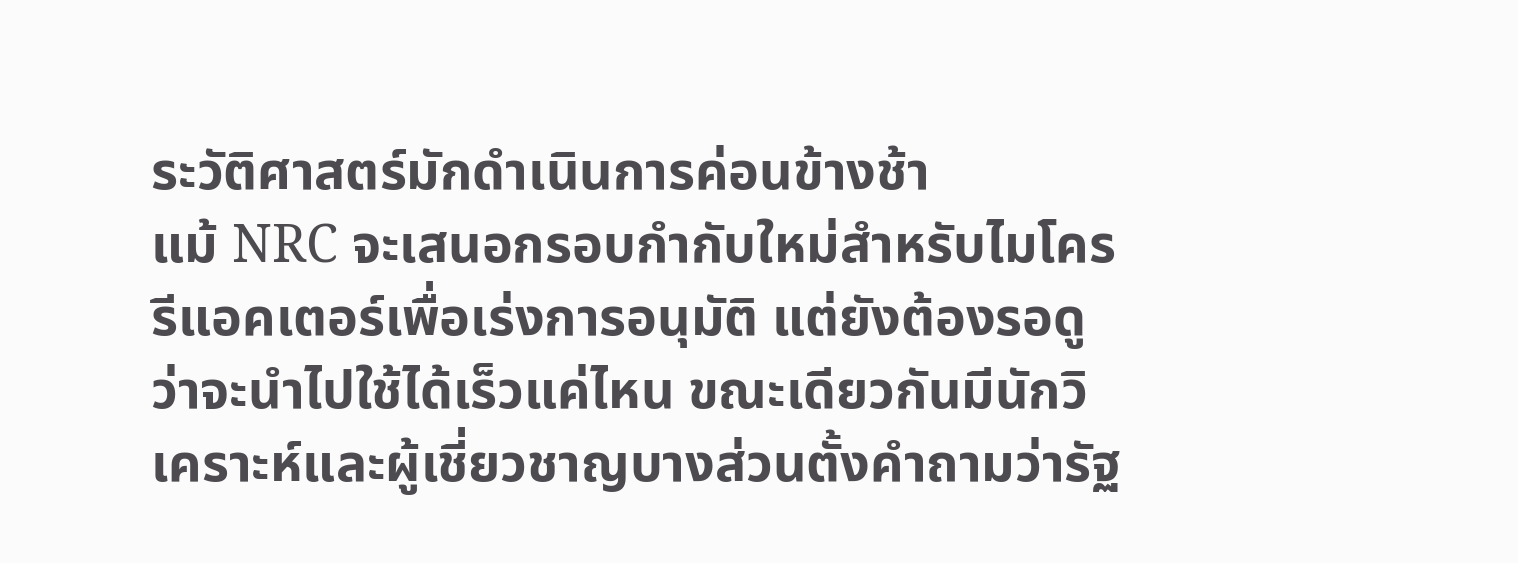ระวัติศาสตร์มักดำเนินการค่อนข้างช้า
แม้ NRC จะเสนอกรอบกำกับใหม่สำหรับไมโครรีแอคเตอร์เพื่อเร่งการอนุมัติ แต่ยังต้องรอดูว่าจะนำไปใช้ได้เร็วแค่ไหน ขณะเดียวกันมีนักวิเคราะห์และผู้เชี่ยวชาญบางส่วนตั้งคำถามว่ารัฐ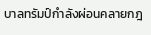บาลทรัมป์กำลังผ่อนคลายกฎ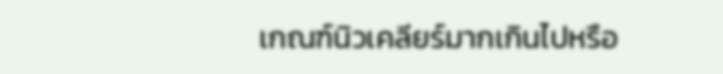เกณฑ์นิวเคลียร์มากเกินไปหรือ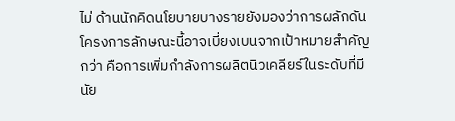ไม่ ด้านนักคิดนโยบายบางรายยังมองว่าการผลักดันโครงการลักษณะนี้อาจเบี่ยงเบนจากเป้าหมายสำคัญกว่า คือการเพิ่มกำลังการผลิตนิวเคลียร์ในระดับที่มีนัย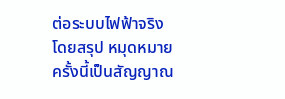ต่อระบบไฟฟ้าจริง
โดยสรุป หมุดหมายครั้งนี้เป็นสัญญาณ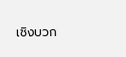เชิงบวก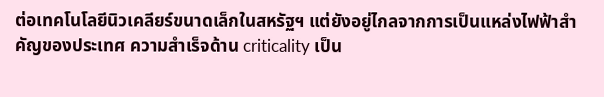ต่อเทคโนโลยีนิวเคลียร์ขนาดเล็กในสหรัฐฯ แต่ยังอยู่ไกลจากการเป็นแหล่งไฟฟ้าสำคัญของประเทศ ความสำเร็จด้าน criticality เป็น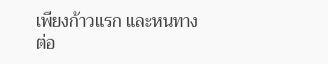เพียงก้าวแรก และหนทางต่อ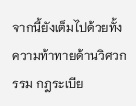จากนี้ยังเต็มไปด้วยทั้งความท้าทายด้านวิศวกรรม กฎระเบีย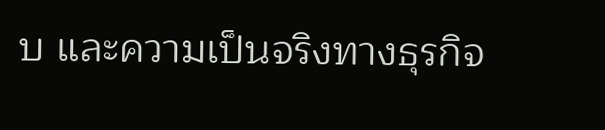บ และความเป็นจริงทางธุรกิจ